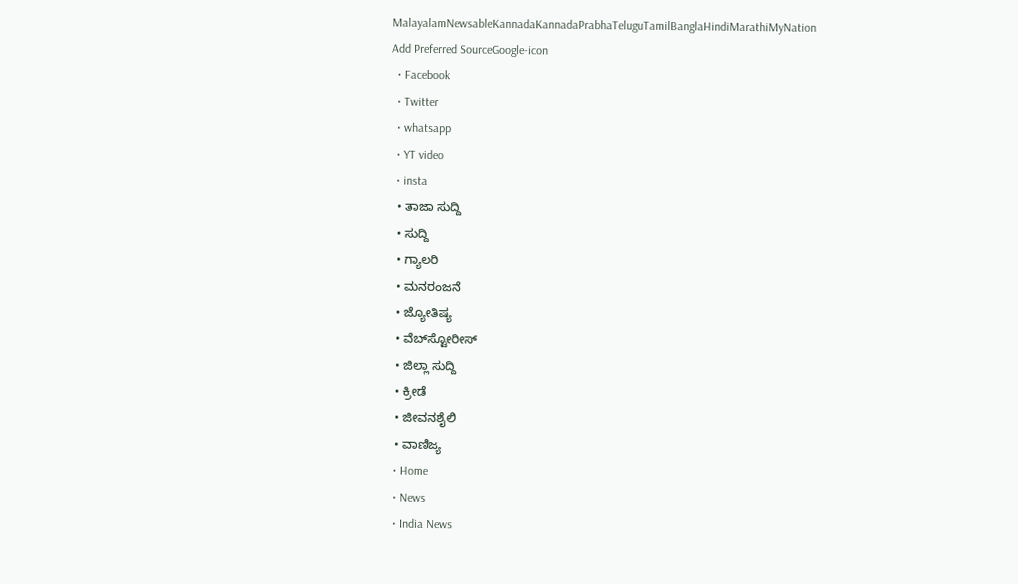MalayalamNewsableKannadaKannadaPrabhaTeluguTamilBanglaHindiMarathiMyNation
Add Preferred SourceGoogle-icon
  • Facebook
  • Twitter
  • whatsapp
  • YT video
  • insta
  • ತಾಜಾ ಸುದ್ದಿ
  • ಸುದ್ದಿ
  • ಗ್ಯಾಲರಿ
  • ಮನರಂಜನೆ
  • ಜ್ಯೋತಿಷ್ಯ
  • ವೆಬ್‌ಸ್ಟೋರೀಸ್
  • ಜಿಲ್ಲಾ ಸುದ್ದಿ
  • ಕ್ರೀಡೆ
  • ಜೀವನಶೈಲಿ
  • ವಾಣಿಜ್ಯ
  • Home
  • News
  • India News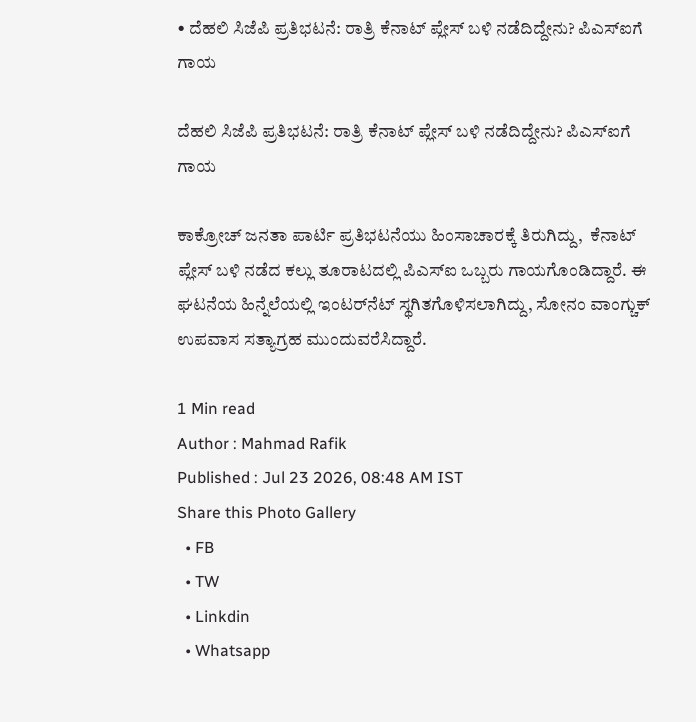• ದೆಹಲಿ ಸಿಜೆಪಿ ಪ್ರತಿಭಟನೆ: ರಾತ್ರಿ ಕೆನಾಟ್ ಪ್ಲೇಸ್ ಬಳಿ ನಡೆದಿದ್ದೇನು? ಪಿಎಸ್‌ಐಗೆ ಗಾಯ

ದೆಹಲಿ ಸಿಜೆಪಿ ಪ್ರತಿಭಟನೆ: ರಾತ್ರಿ ಕೆನಾಟ್ ಪ್ಲೇಸ್ ಬಳಿ ನಡೆದಿದ್ದೇನು? ಪಿಎಸ್‌ಐಗೆ ಗಾಯ

ಕಾಕ್ರೋಚ್ ಜನತಾ ಪಾರ್ಟಿ ಪ್ರತಿಭಟನೆಯು ಹಿಂಸಾಚಾರಕ್ಕೆ ತಿರುಗಿದ್ದು,  ಕೆನಾಟ್ ಪ್ಲೇಸ್ ಬಳಿ ನಡೆದ ಕಲ್ಲು ತೂರಾಟದಲ್ಲಿ ಪಿಎಸ್‌ಐ ಒಬ್ಬರು ಗಾಯಗೊಂಡಿದ್ದಾರೆ. ಈ ಘಟನೆಯ ಹಿನ್ನೆಲೆಯಲ್ಲಿ ಇಂಟರ್‌ನೆಟ್ ಸ್ಥಗಿತಗೊಳಿಸಲಾಗಿದ್ದು, ಸೋನಂ ವಾಂಗ್ಚುಕ್ ಉಪವಾಸ ಸತ್ಯಾಗ್ರಹ ಮುಂದುವರೆಸಿದ್ದಾರೆ.

1 Min read
Author : Mahmad Rafik
Published : Jul 23 2026, 08:48 AM IST
Share this Photo Gallery
  • FB
  • TW
  • Linkdin
  • Whatsapp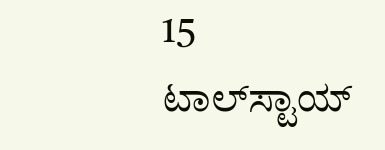15
ಟಾಲ್‌ಸ್ಟಾಯ್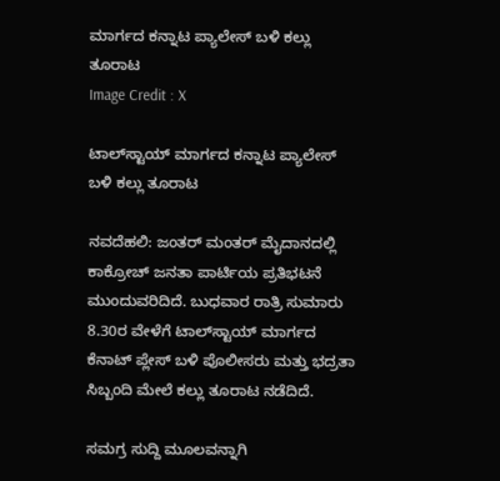ಮಾರ್ಗದ ಕನ್ನಾಟ ಪ್ಯಾಲೇಸ್ ಬಳಿ ಕಲ್ಲು ತೂರಾಟ
Image Credit : X

ಟಾಲ್‌ಸ್ಟಾಯ್ ಮಾರ್ಗದ ಕನ್ನಾಟ ಪ್ಯಾಲೇಸ್ ಬಳಿ ಕಲ್ಲು ತೂರಾಟ

ನವದೆಹಲಿ: ಜಂತರ್‌ ಮಂತರ್ ಮೈದಾನದಲ್ಲಿ ಕಾಕ್ರೋಚ್ ಜನತಾ ಪಾರ್ಟಿಯ ಪ್ರತಿಭಟನೆ ಮುಂದುವರಿದಿದೆ. ಬುಧವಾರ ರಾತ್ರಿ ಸುಮಾರು 8.30ರ ವೇಳೆಗೆ ಟಾಲ್‌ಸ್ಟಾಯ್ ಮಾರ್ಗದ ಕೆನಾಟ್ ಪ್ಲೇಸ್ ಬಳಿ ಪೊಲೀಸರು ಮತ್ತು ಭದ್ರತಾ ಸಿಬ್ಬಂದಿ ಮೇಲೆ ಕಲ್ಲು ತೂರಾಟ ನಡೆದಿದೆ.

ಸಮಗ್ರ ಸುದ್ದಿ ಮೂಲವನ್ನಾಗಿ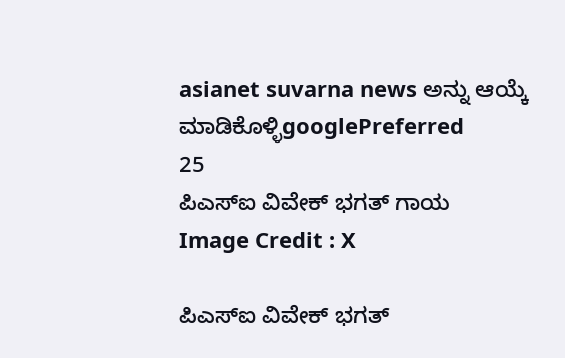asianet suvarna news ಅನ್ನು ಆಯ್ಕೆ ಮಾಡಿಕೊಳ್ಳಿgooglePreferred
25
ಪಿಎಸ್‌ಐ ವಿವೇಕ್ ಭಗತ್ ಗಾಯ
Image Credit : X

ಪಿಎಸ್‌ಐ ವಿವೇಕ್ ಭಗತ್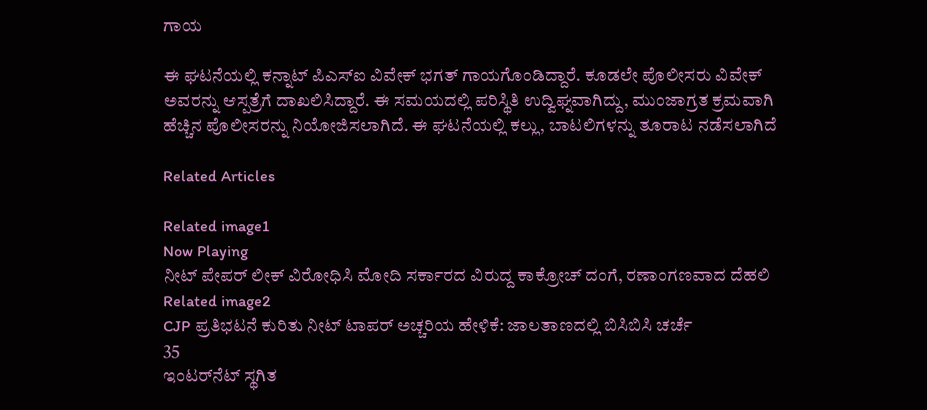ಗಾಯ

ಈ ಘಟನೆಯಲ್ಲಿ ಕನ್ನಾಟ್ ಪಿಎಸ್‌ಐ ವಿವೇಕ್ ಭಗತ್ ಗಾಯಗೊಂಡಿದ್ದಾರೆ. ಕೂಡಲೇ ಪೊಲೀಸರು ವಿವೇಕ್ ಅವರನ್ನು ಆಸ್ಪತ್ರೆಗೆ ದಾಖಲಿಸಿದ್ದಾರೆ. ಈ ಸಮಯದಲ್ಲಿ ಪರಿಸ್ಥಿತಿ ಉದ್ವಿಘ್ನವಾಗಿದ್ದು, ಮುಂಜಾಗ್ರತ ಕ್ರಮವಾಗಿ ಹೆಚ್ಚಿನ ಪೊಲೀಸರನ್ನು ನಿಯೋಜಿಸಲಾಗಿದೆ. ಈ ಘಟನೆಯಲ್ಲಿ ಕಲ್ಲು, ಬಾಟಲಿಗಳನ್ನು ತೂರಾಟ ನಡೆಸಲಾಗಿದೆ

Related Articles

Related image1
Now Playing
ನೀಟ್ ಪೇಪರ್ ಲೀಕ್ ವಿರೋಧಿಸಿ ಮೋದಿ ಸರ್ಕಾರದ ವಿರುದ್ದ ಕಾಕ್ರೋಚ್ ದಂಗೆ, ರಣಾಂಗಣವಾದ ದೆಹಲಿ
Related image2
CJP ಪ್ರತಿಭಟನೆ ಕುರಿತು ನೀಟ್ ಟಾಪರ್ ಅಚ್ಚರಿಯ ಹೇಳಿಕೆ: ಜಾಲತಾಣದಲ್ಲಿ ಬಿಸಿಬಿಸಿ ಚರ್ಚೆ
35
ಇಂಟರ್‌ನೆಟ್ ಸ್ಥಗಿತ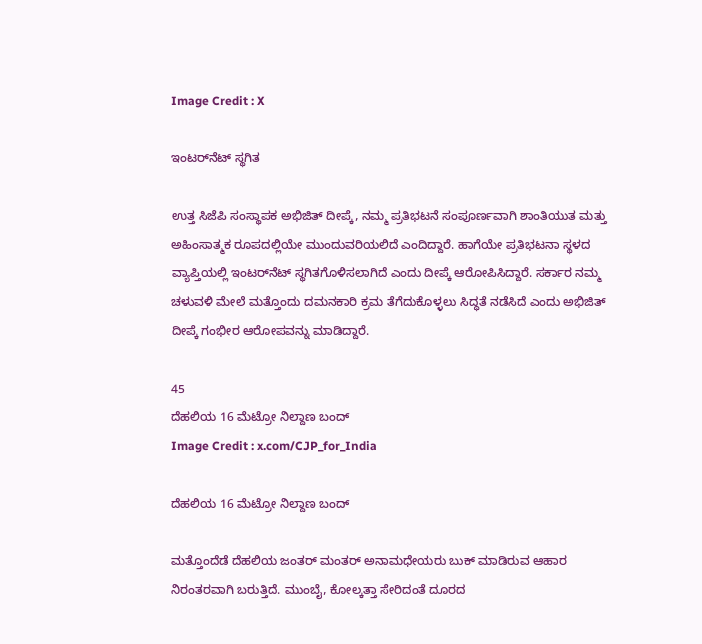Image Credit : X

ಇಂಟರ್‌ನೆಟ್ ಸ್ಥಗಿತ

ಉತ್ತ ಸಿಜೆಪಿ ಸಂಸ್ಥಾಪಕ ಅಭಿಜಿತ್ ದೀಪ್ಕೆ, ನಮ್ಮ ಪ್ರತಿಭಟನೆ ಸಂಪೂರ್ಣವಾಗಿ ಶಾಂತಿಯುತ ಮತ್ತು ಅಹಿಂಸಾತ್ಮಕ ರೂಪದಲ್ಲಿಯೇ ಮುಂದುವರಿಯಲಿದೆ ಎಂದಿದ್ದಾರೆ. ಹಾಗೆಯೇ ಪ್ರತಿಭಟನಾ ಸ್ಥಳದ ವ್ಯಾಪ್ತಿಯಲ್ಲಿ ಇಂಟರ್‌ನೆಟ್ ಸ್ಥಗಿತಗೊಳಿಸಲಾಗಿದೆ ಎಂದು ದೀಪ್ಕೆ ಆರೋಪಿಸಿದ್ದಾರೆ. ಸರ್ಕಾರ ನಮ್ಮ ಚಳುವಳಿ ಮೇಲೆ ಮತ್ತೊಂದು ದಮನಕಾರಿ ಕ್ರಮ ತೆಗೆದುಕೊಳ್ಳಲು ಸಿದ್ಧತೆ ನಡೆಸಿದೆ ಎಂದು ಅಭಿಜಿತ್ ದೀಪ್ಕೆ ಗಂಭೀರ ಆರೋಪವನ್ನು ಮಾಡಿದ್ದಾರೆ.

45
ದೆಹಲಿಯ 16 ಮೆಟ್ರೋ ನಿಲ್ದಾಣ ಬಂದ್
Image Credit : x.com/CJP_for_India

ದೆಹಲಿಯ 16 ಮೆಟ್ರೋ ನಿಲ್ದಾಣ ಬಂದ್

ಮತ್ತೊಂದೆಡೆ ದೆಹಲಿಯ ಜಂತರ್‌ ಮಂತರ್‌ ಅನಾಮಧೇಯರು ಬುಕ್ ಮಾಡಿರುವ ಆಹಾರ ನಿರಂತರವಾಗಿ ಬರುತ್ತಿದೆ. ಮುಂಬೈ, ಕೋಲ್ಕತ್ತಾ ಸೇರಿದಂತೆ ದೂರದ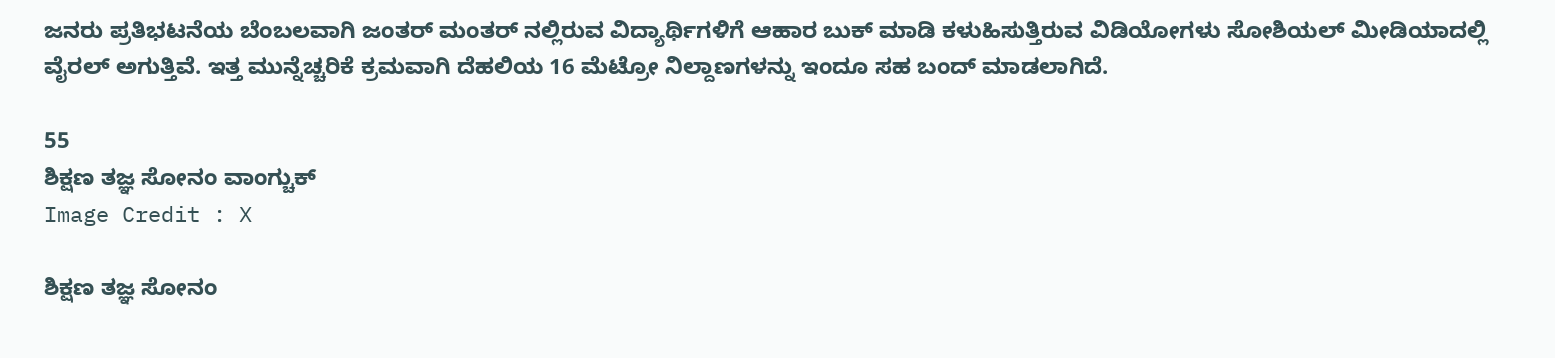ಜನರು ಪ್ರತಿಭಟನೆಯ ಬೆಂಬಲವಾಗಿ ಜಂತರ್‌ ಮಂತರ್ ನಲ್ಲಿರುವ ವಿದ್ಯಾರ್ಥಿಗಳಿಗೆ ಆಹಾರ ಬುಕ್ ಮಾಡಿ ಕಳುಹಿಸುತ್ತಿರುವ ವಿಡಿಯೋಗಳು ಸೋಶಿಯಲ್ ಮೀಡಿಯಾದಲ್ಲಿ ವೈರಲ್ ಅಗುತ್ತಿವೆ. ಇತ್ತ ಮುನ್ನೆಚ್ಚರಿಕೆ ಕ್ರಮವಾಗಿ ದೆಹಲಿಯ 16 ಮೆಟ್ರೋ ನಿಲ್ದಾಣಗಳನ್ನು ಇಂದೂ ಸಹ ಬಂದ್ ಮಾಡಲಾಗಿದೆ.

55
ಶಿಕ್ಷಣ ತಜ್ಞ ಸೋನಂ ವಾಂಗ್ಚುಕ್
Image Credit : X

ಶಿಕ್ಷಣ ತಜ್ಞ ಸೋನಂ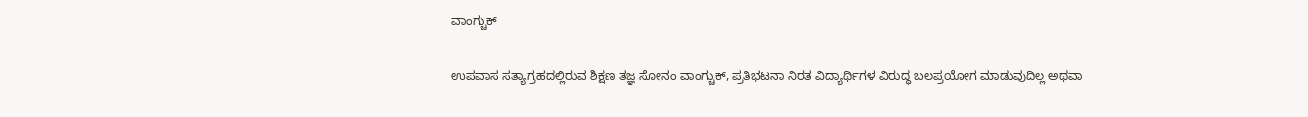ವಾಂಗ್ಚುಕ್

ಉಪವಾಸ ಸತ್ಯಾಗ್ರಹದಲ್ಲಿರುವ ಶಿಕ್ಷಣ ತಜ್ಞ ಸೋನಂ ವಾಂಗ್ಚುಕ್, ಪ್ರತಿಭಟನಾ ನಿರತ ವಿದ್ಯಾರ್ಥಿಗಳ ವಿರುದ್ಧ ಬಲಪ್ರಯೋಗ ಮಾಡುವುದಿಲ್ಲ ಅಥವಾ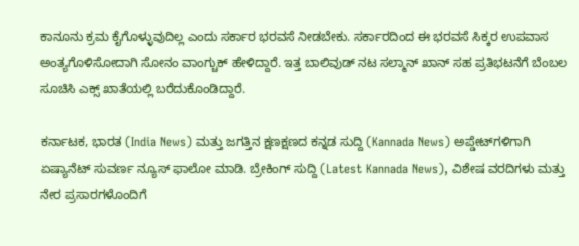ಕಾನೂನು ಕ್ರಮ ಕೈಗೊಳ್ಳುವುದಿಲ್ಲ ಎಂದು ಸರ್ಕಾರ ಭರವಸೆ ನೀಡಬೇಕು. ಸರ್ಕಾರದಿಂದ ಈ ಭರವಸೆ ಸಿಕ್ಕರ ಉಪವಾಸ ಅಂತ್ಯಗೊಳಿಸೋದಾಗಿ ಸೋನಂ ವಾಂಗ್ಚುಕ್ ಹೇಳಿದ್ದಾರೆ. ಇತ್ತ ಬಾಲಿವುಡ್ ನಟ ಸಲ್ಮಾನ್ ಖಾನ್ ಸಹ ಪ್ರತಿಭಟನೆಗೆ ಬೆಂಬಲ ಸೂಚಿಸಿ ಎಕ್ಸ್ ಖಾತೆಯಲ್ಲಿ ಬರೆದುಕೊಂಡಿದ್ದಾರೆ.

ಕರ್ನಾಟಕ, ಭಾರತ (India News) ಮತ್ತು ಜಗತ್ತಿನ ಕ್ಷಣಕ್ಷಣದ ಕನ್ನಡ ಸುದ್ದಿ (Kannada News) ಅಪ್ಡೇಟ್‌ಗಳಿಗಾಗಿ ಏಷ್ಯಾನೆಟ್ ಸುವರ್ಣ ನ್ಯೂಸ್‌ ಫಾಲೋ ಮಾಡಿ. ಬ್ರೇಕಿಂಗ್ ಸುದ್ದಿ (Latest Kannada News), ವಿಶೇಷ ವರದಿಗಳು ಮತ್ತು ನೇರ ಪ್ರಸಾರಗಳೊಂದಿಗೆ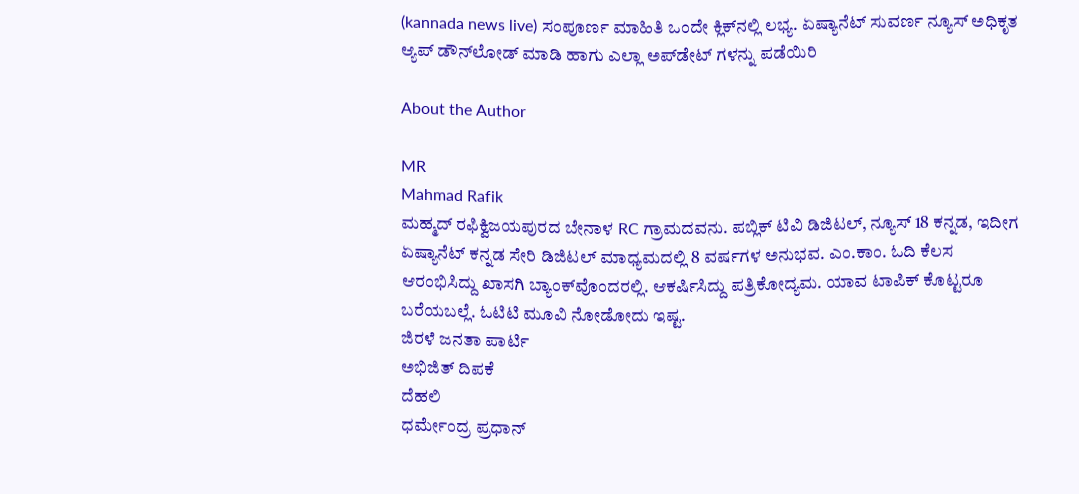(kannada news live) ಸಂಪೂರ್ಣ ಮಾಹಿತಿ ಒಂದೇ ಕ್ಲಿಕ್‌ನಲ್ಲಿ ಲಭ್ಯ. ಏಷ್ಯಾನೆಟ್ ಸುವರ್ಣ ನ್ಯೂಸ್ ಅಧಿಕೃತ ಆ್ಯಪ್ ಡೌನ್‌ಲೋಡ್ ಮಾಡಿ ಹಾಗು ಎಲ್ಲಾ ಅಪ್‌ಡೇಟ್ ಗಳನ್ನು ಪಡೆಯಿರಿ

About the Author

MR
Mahmad Rafik
ಮಹ್ಮದ್ ರಫಿಕ್ವಿಜಯಪುರದ ಬೇನಾಳ RC ಗ್ರಾಮದವನು. ಪಬ್ಲಿಕ್ ಟಿವಿ ಡಿಜಿಟಲ್, ನ್ಯೂಸ್ 18 ಕನ್ನಡ, ಇದೀಗ ಏಷ್ಯಾನೆಟ್ ಕನ್ನಡ ಸೇರಿ ಡಿಜಿಟಲ್ ಮಾಧ್ಯಮದಲ್ಲಿ 8 ವರ್ಷಗಳ ಅನುಭವ. ಎಂ.ಕಾಂ. ಓದಿ ಕೆಲಸ ಆರಂಭಿಸಿದ್ದು ಖಾಸಗಿ ಬ್ಯಾಂಕ್‌ವೊಂದರಲ್ಲಿ. ಆಕರ್ಷಿಸಿದ್ದು ಪತ್ರಿಕೋದ್ಯಮ. ಯಾವ ಟಾಪಿಕ್ ಕೊಟ್ಟರೂ ಬರೆಯಬಲ್ಲೆ. ಓಟಿಟಿ ಮೂವಿ ನೋಡೋದು ಇಷ್ಟ.
ಜಿರಳೆ ಜನತಾ ಪಾರ್ಟಿ
ಅಭಿಜಿತ್ ದಿಪಕೆ
ದೆಹಲಿ
ಧರ್ಮೇಂದ್ರ ಪ್ರಧಾನ್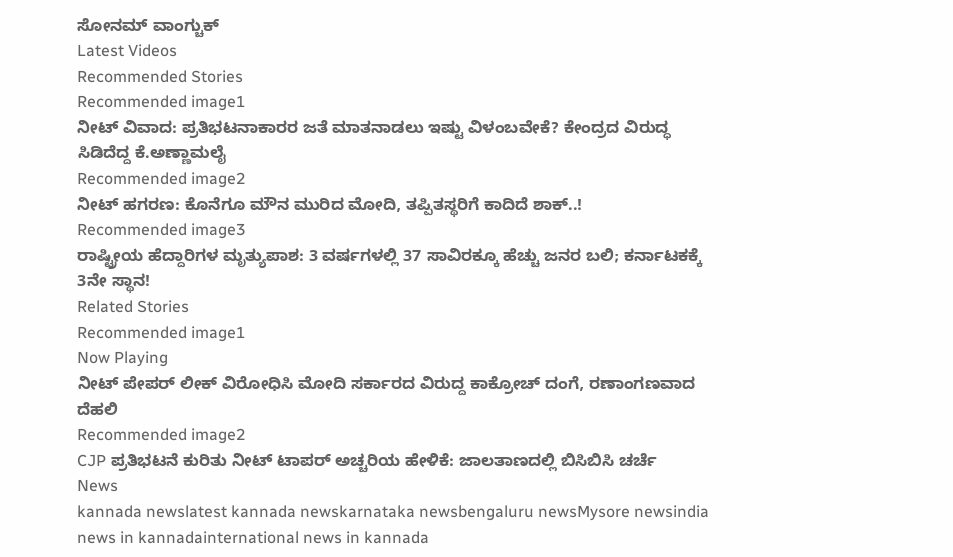ಸೋನಮ್ ವಾಂಗ್ಚುಕ್
Latest Videos
Recommended Stories
Recommended image1
ನೀಟ್ ವಿವಾದ: ಪ್ರತಿಭಟನಾಕಾರರ ಜತೆ ಮಾತನಾಡಲು ಇಷ್ಟು ವಿಳಂಬವೇಕೆ? ಕೇಂದ್ರದ ವಿರುದ್ಧ ಸಿಡಿದೆದ್ದ ಕೆ.ಅಣ್ಣಾಮಲೈ
Recommended image2
ನೀಟ್ ಹಗರಣ: ಕೊನೆಗೂ ಮೌನ ಮುರಿದ ಮೋದಿ, ತಪ್ಪಿತಸ್ಥರಿಗೆ ಕಾದಿದೆ ಶಾಕ್..!
Recommended image3
ರಾಷ್ಟ್ರೀಯ ಹೆದ್ದಾರಿಗಳ ಮೃತ್ಯುಪಾಶ: 3 ವರ್ಷಗಳಲ್ಲಿ 37 ಸಾವಿರಕ್ಕೂ ಹೆಚ್ಚು ಜನರ ಬಲಿ; ಕರ್ನಾಟಕಕ್ಕೆ 3ನೇ ಸ್ಥಾನ!
Related Stories
Recommended image1
Now Playing
ನೀಟ್ ಪೇಪರ್ ಲೀಕ್ ವಿರೋಧಿಸಿ ಮೋದಿ ಸರ್ಕಾರದ ವಿರುದ್ದ ಕಾಕ್ರೋಚ್ ದಂಗೆ, ರಣಾಂಗಣವಾದ ದೆಹಲಿ
Recommended image2
CJP ಪ್ರತಿಭಟನೆ ಕುರಿತು ನೀಟ್ ಟಾಪರ್ ಅಚ್ಚರಿಯ ಹೇಳಿಕೆ: ಜಾಲತಾಣದಲ್ಲಿ ಬಿಸಿಬಿಸಿ ಚರ್ಚೆ
News
kannada newslatest kannada newskarnataka newsbengaluru newsMysore newsindia news in kannadainternational news in kannada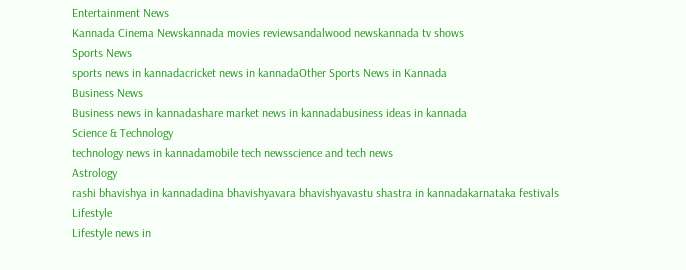Entertainment News
Kannada Cinema Newskannada movies reviewsandalwood newskannada tv shows
Sports News
sports news in kannadacricket news in kannadaOther Sports News in Kannada
Business News
Business news in kannadashare market news in kannadabusiness ideas in kannada
Science & Technology
technology news in kannadamobile tech newsscience and tech news
Astrology
rashi bhavishya in kannadadina bhavishyavara bhavishyavastu shastra in kannadakarnataka festivals
Lifestyle
Lifestyle news in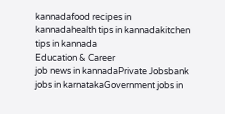kannadafood recipes in kannadahealth tips in kannadakitchen tips in kannada
Education & Career
job news in kannadaPrivate Jobsbank jobs in karnatakaGovernment jobs in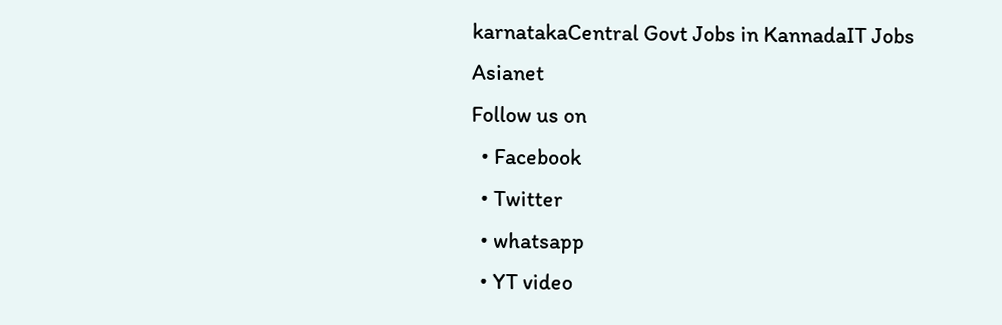karnatakaCentral Govt Jobs in KannadaIT Jobs
Asianet
Follow us on
  • Facebook
  • Twitter
  • whatsapp
  • YT video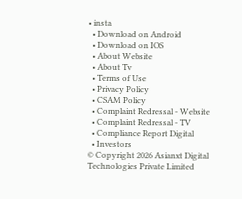• insta
  • Download on Android
  • Download on IOS
  • About Website
  • About Tv
  • Terms of Use
  • Privacy Policy
  • CSAM Policy
  • Complaint Redressal - Website
  • Complaint Redressal - TV
  • Compliance Report Digital
  • Investors
© Copyright 2026 Asianxt Digital Technologies Private Limited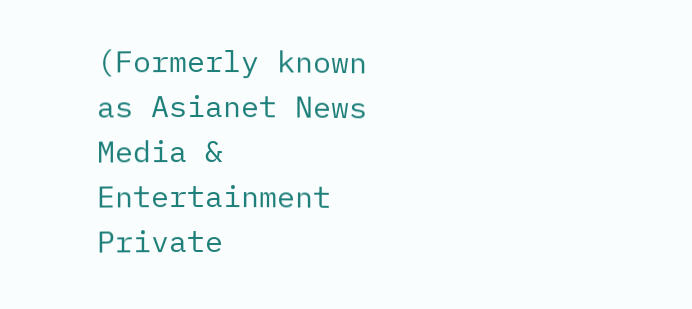(Formerly known as Asianet News Media & Entertainment Private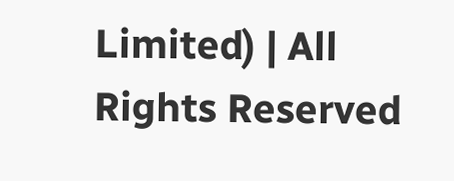Limited) | All Rights Reserved